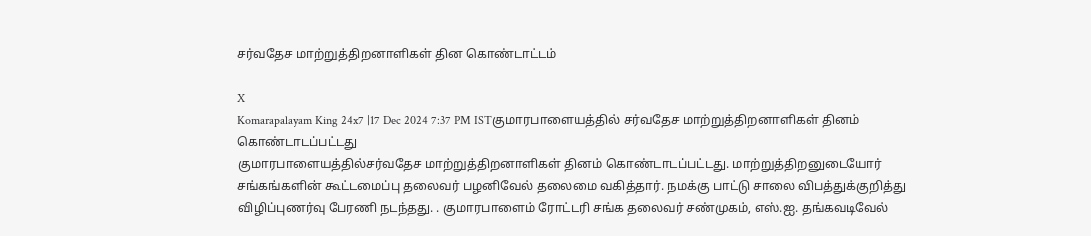சர்வதேச மாற்றுத்திறனாளிகள் தின கொண்டாட்டம்

X
Komarapalayam King 24x7 |17 Dec 2024 7:37 PM ISTகுமாரபாளையத்தில் சர்வதேச மாற்றுத்திறனாளிகள் தினம் கொண்டாடப்பட்டது
குமாரபாளையத்தில்சர்வதேச மாற்றுத்திறனாளிகள் தினம் கொண்டாடப்பட்டது. மாற்றுத்திறனுடையோர் சங்கங்களின் கூட்டமைப்பு தலைவர் பழனிவேல் தலைமை வகித்தார். நமக்கு பாட்டு சாலை விபத்துக்குறித்து விழிப்புணர்வு பேரணி நடந்தது. . குமாரபாளைம் ரோட்டரி சங்க தலைவர் சண்முகம், எஸ்.ஐ. தங்கவடிவேல்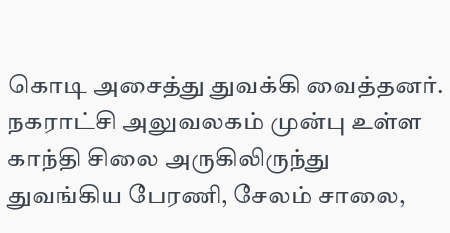கொடி அசைத்து துவக்கி வைத்தனர். நகராட்சி அலுவலகம் முன்பு உள்ள காந்தி சிலை அருகிலிருந்து துவங்கிய பேரணி, சேலம் சாலை,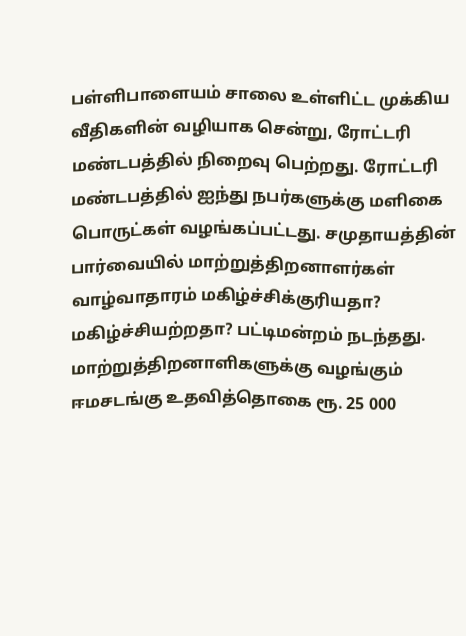பள்ளிபாளையம் சாலை உள்ளிட்ட முக்கிய வீதிகளின் வழியாக சென்று, ரோட்டரி மண்டபத்தில் நிறைவு பெற்றது. ரோட்டரி மண்டபத்தில் ஐந்து நபர்களுக்கு மளிகை பொருட்கள் வழங்கப்பட்டது. சமுதாயத்தின் பார்வையில் மாற்றுத்திறனாளர்கள் வாழ்வாதாரம் மகிழ்ச்சிக்குரியதா? மகிழ்ச்சியற்றதா? பட்டிமன்றம் நடந்தது. மாற்றுத்திறனாளிகளுக்கு வழங்கும் ஈமசடங்கு உதவித்தொகை ரூ. 25 000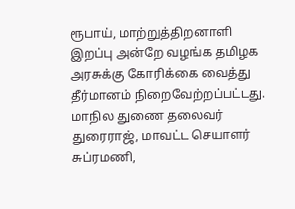ரூபாய், மாற்றுத்திறனாளி இறப்பு அன்றே வழங்க தமிழக அரசுக்கு கோரிக்கை வைத்து தீர்மானம் நிறைவேற்றப்பட்டது. மாநில துணை தலைவர் துரைராஜ், மாவட்ட செயாளர் சுப்ரமணி,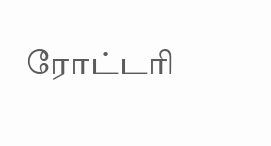ரோட்டரி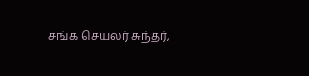சங்க செயலர் சுந்தர்,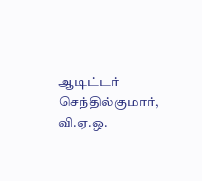ஆடிட்டர் செந்தில்குமார், வி.ஏ.ஒ.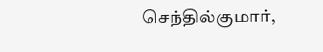செந்தில்குமார்,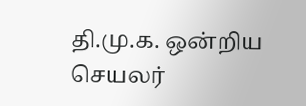தி.மு.க. ஒன்றிய செயலர்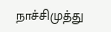நாச்சிமுத்து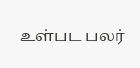உள்பட பலர்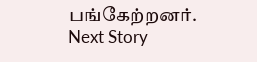பங்கேற்றனர்.
Next Story